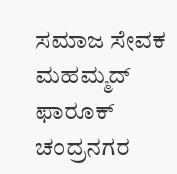ಸಮಾಜ ಸೇವಕ ಮಹಮ್ಮದ್ ಫಾರೂಕ್ ಚಂದ್ರನಗರ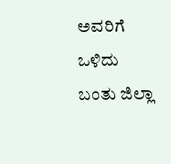ಅವರಿಗೆ ಒಳಿದು ಬಂತು ಜಿಲ್ಲಾ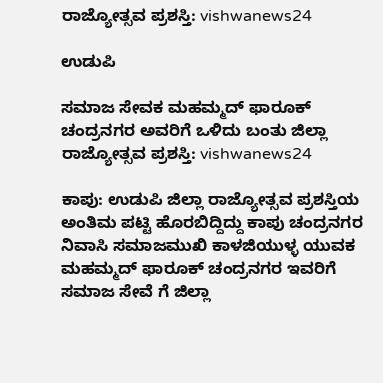ರಾಜ್ಯೋತ್ಸವ ಪ್ರಶಸ್ತಿ: vishwanews24

ಉಡುಪಿ

ಸಮಾಜ ಸೇವಕ ಮಹಮ್ಮದ್ ಫಾರೂಕ್ ಚಂದ್ರನಗರ ಅವರಿಗೆ ಒಳಿದು ಬಂತು ಜಿಲ್ಲಾ ರಾಜ್ಯೋತ್ಸವ ಪ್ರಶಸ್ತಿ: vishwanews24

ಕಾಪು: ಉಡುಪಿ ಜಿಲ್ಲಾ ರಾಜ್ಯೋತ್ಸವ ಪ್ರಶಸ್ತಿಯ ಅಂತಿಮ ಪಟ್ಟಿ ಹೊರಬಿದ್ದಿದ್ದು ಕಾಪು ಚಂದ್ರನಗರ ನಿವಾಸಿ ಸಮಾಜಮುಖಿ ಕಾಳಜಿಯುಳ್ಳ ಯುವಕ ಮಹಮ್ಮದ್ ಫಾರೂಕ್ ಚಂದ್ರನಗರ ಇವರಿಗೆ ಸಮಾಜ ಸೇವೆ ಗೆ ಜಿಲ್ಲಾ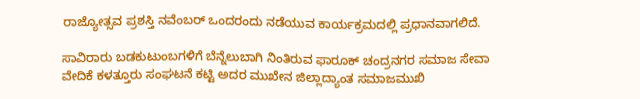ರಾಜ್ಯೋತ್ಸವ ಪ್ರಶಸ್ತಿ ನವೆಂಬರ್‌ ಒಂದರಂದು ನಡೆಯುವ ಕಾರ್ಯಕ್ರಮದಲ್ಲಿ ಪ್ರಧಾನವಾಗಲಿದೆ.

ಸಾವಿರಾರು ಬಡಕುಟುಂಬಗಳಿಗೆ ಬೆನ್ನೆಲುಬಾಗಿ ನಿಂತಿರುವ ಫಾರೂಕ್ ಚಂದ್ರನಗರ ಸಮಾಜ ಸೇವಾ ವೇದಿಕೆ ಕಳತ್ತೂರು ಸಂಘಟನೆ ಕಟ್ಟಿ ಅದರ ಮುಖೇನ ಜಿಲ್ಲಾದ್ಯಾಂತ ಸಮಾಜಮುಖಿ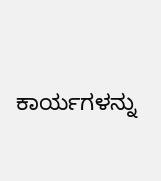ಕಾರ್ಯಗಳನ್ನು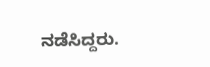ನಡೆಸಿದ್ದರು.